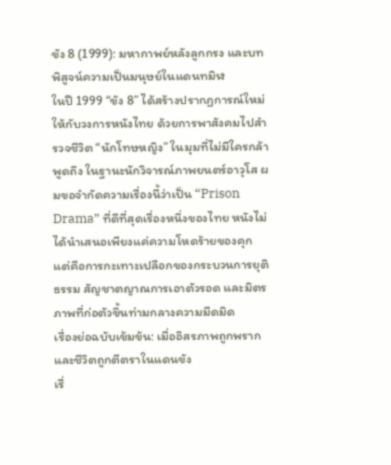ขัง 8 (1999): มหากาพย์หลังลูกกรง และบทพิสูจน์ความเป็นมนุษย์ในแดนทมิฬ
ในปี 1999 “ขัง 8” ได้สร้างปรากฏการณ์ใหม่ให้กับวงการหนังไทย ด้วยการพาสังคมไปสำรวจชีวิต “นักโทษหญิง” ในมุมที่ไม่มีใครกล้าพูดถึง ในฐานะนักวิจารณ์ภาพยนตร์อาวุโส ผมขอจำกัดความเรื่องนี้ว่าเป็น “Prison Drama” ที่ดีที่สุดเรื่องหนึ่งของไทย หนังไม่ได้นำเสนอเพียงแค่ความโหดร้ายของคุก แต่คือการกะเทาะเปลือกของกระบวนการยุติธรรม สัญชาตญาณการเอาตัวรอด และมิตรภาพที่ก่อตัวขึ้นท่ามกลางความมืดมิด
เรื่องย่อฉบับเข้มข้น: เมื่ออิสรภาพถูกพราก และชีวิตถูกตีตราในแดนขัง
เรื่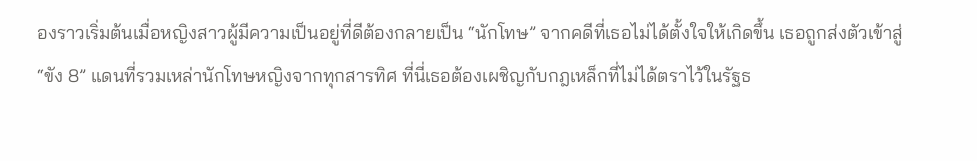องราวเริ่มต้นเมื่อหญิงสาวผู้มีความเป็นอยู่ที่ดีต้องกลายเป็น “นักโทษ” จากคดีที่เธอไม่ได้ตั้งใจให้เกิดขึ้น เธอถูกส่งตัวเข้าสู่ “ขัง 8” แดนที่รวมเหล่านักโทษหญิงจากทุกสารทิศ ที่นี่เธอต้องเผชิญกับกฎเหล็กที่ไม่ได้ตราไว้ในรัฐธ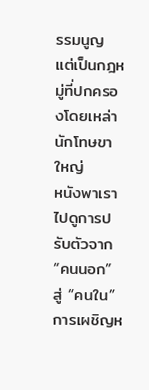รรมนูญ แต่เป็นกฎหมู่ที่ปกครองโดยเหล่านักโทษขาใหญ่
หนังพาเราไปดูการปรับตัวจาก “คนนอก” สู่ “คนใน” การเผชิญห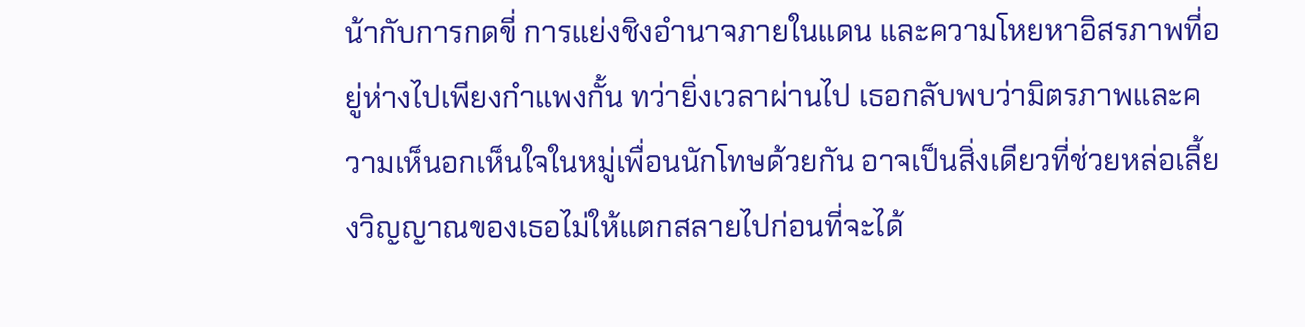น้ากับการกดขี่ การแย่งชิงอำนาจภายในแดน และความโหยหาอิสรภาพที่อยู่ห่างไปเพียงกำแพงกั้น ทว่ายิ่งเวลาผ่านไป เธอกลับพบว่ามิตรภาพและความเห็นอกเห็นใจในหมู่เพื่อนนักโทษด้วยกัน อาจเป็นสิ่งเดียวที่ช่วยหล่อเลี้ยงวิญญาณของเธอไม่ให้แตกสลายไปก่อนที่จะได้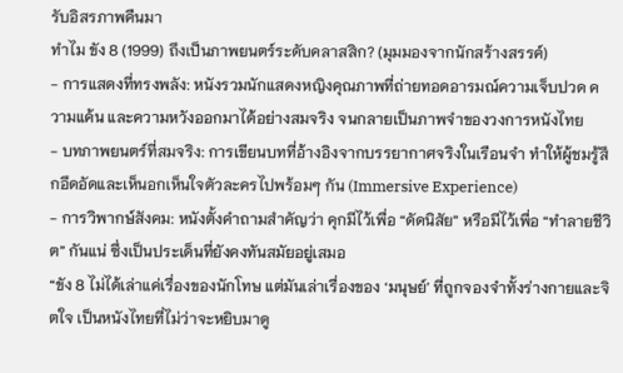รับอิสรภาพคืนมา
ทำไม ขัง 8 (1999) ถึงเป็นภาพยนตร์ระดับคลาสสิก? (มุมมองจากนักสร้างสรรค์)
- การแสดงที่ทรงพลัง: หนังรวมนักแสดงหญิงคุณภาพที่ถ่ายทอดอารมณ์ความเจ็บปวด ความแค้น และความหวังออกมาได้อย่างสมจริง จนกลายเป็นภาพจำของวงการหนังไทย
- บทภาพยนตร์ที่สมจริง: การเขียนบทที่อ้างอิงจากบรรยากาศจริงในเรือนจำ ทำให้ผู้ชมรู้สึกอึดอัดและเห็นอกเห็นใจตัวละครไปพร้อมๆ กัน (Immersive Experience)
- การวิพากษ์สังคม: หนังตั้งคำถามสำคัญว่า คุกมีไว้เพื่อ “ดัดนิสัย” หรือมีไว้เพื่อ “ทำลายชีวิต” กันแน่ ซึ่งเป็นประเด็นที่ยังคงทันสมัยอยู่เสมอ
“ขัง 8 ไม่ได้เล่าแค่เรื่องของนักโทษ แต่มันเล่าเรื่องของ ‘มนุษย์’ ที่ถูกจองจำทั้งร่างกายและจิตใจ เป็นหนังไทยที่ไม่ว่าจะหยิบมาดู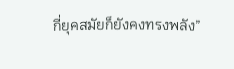กี่ยุคสมัยก็ยังคงทรงพลัง”